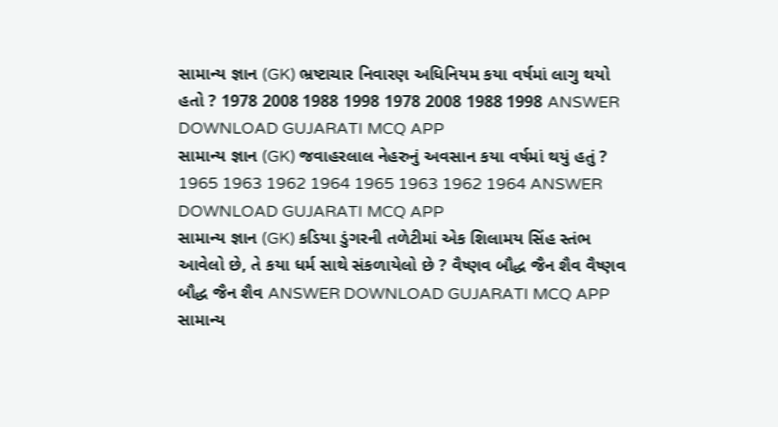સામાન્ય જ્ઞાન (GK) ભ્રષ્ટાચાર નિવારણ અધિનિયમ કયા વર્ષમાં લાગુ થયો હતો ? 1978 2008 1988 1998 1978 2008 1988 1998 ANSWER DOWNLOAD GUJARATI MCQ APP
સામાન્ય જ્ઞાન (GK) જવાહરલાલ નેહરુનું અવસાન કયા વર્ષમાં થયું હતું ? 1965 1963 1962 1964 1965 1963 1962 1964 ANSWER DOWNLOAD GUJARATI MCQ APP
સામાન્ય જ્ઞાન (GK) કડિયા ડુંગરની તળેટીમાં એક શિલામય સિંહ સ્તંભ આવેલો છે, તે કયા ધર્મ સાથે સંકળાયેલો છે ? વૈષ્ણવ બૌદ્ધ જૈન શૈવ વૈષ્ણવ બૌદ્ધ જૈન શૈવ ANSWER DOWNLOAD GUJARATI MCQ APP
સામાન્ય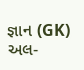જ્ઞાન (GK) અલ-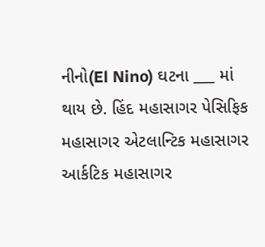નીનો(El Nino) ઘટના ___ માં થાય છે. હિંદ મહાસાગર પેસિફિક મહાસાગર એટલાન્ટિક મહાસાગર આર્કટિક મહાસાગર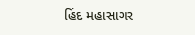હિંદ મહાસાગર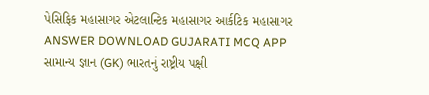પેસિફિક મહાસાગર એટલાન્ટિક મહાસાગર આર્કટિક મહાસાગર ANSWER DOWNLOAD GUJARATI MCQ APP
સામાન્ય જ્ઞાન (GK) ભારતનું રાષ્ટ્રીય પક્ષી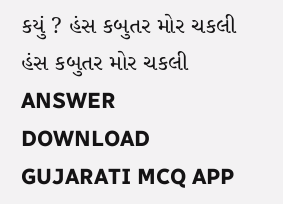કયું ? હંસ કબુતર મોર ચકલી હંસ કબુતર મોર ચકલી ANSWER DOWNLOAD GUJARATI MCQ APP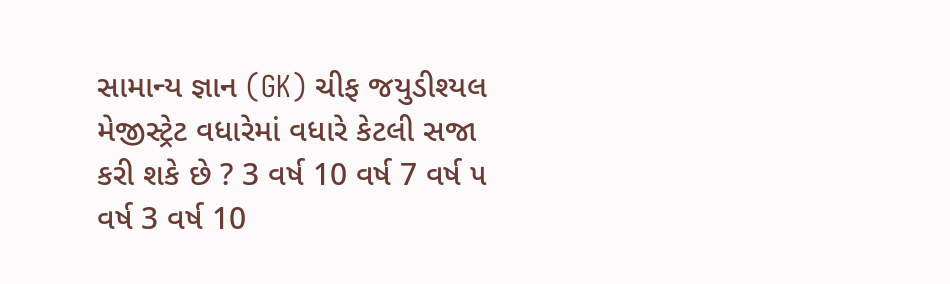સામાન્ય જ્ઞાન (GK) ચીફ જયુડીશ્યલ મેજીસ્ટ્રેટ વધારેમાં વધારે કેટલી સજા કરી શકે છે ? 3 વર્ષ 10 વર્ષ 7 વર્ષ ૫ વર્ષ 3 વર્ષ 10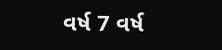વર્ષ 7 વર્ષ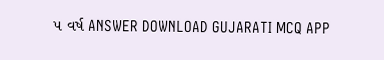૫ વર્ષ ANSWER DOWNLOAD GUJARATI MCQ APP